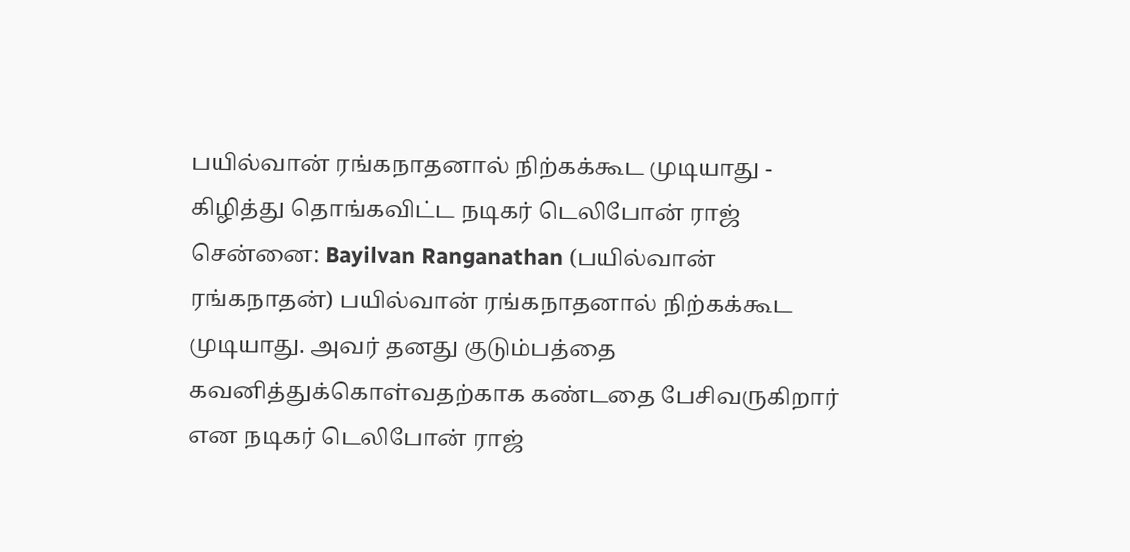பயில்வான் ரங்கநாதனால் நிற்கக்கூட முடியாது - கிழித்து தொங்கவிட்ட நடிகர் டெலிபோன் ராஜ்
சென்னை: Bayilvan Ranganathan (பயில்வான் ரங்கநாதன்) பயில்வான் ரங்கநாதனால் நிற்கக்கூட முடியாது. அவர் தனது குடும்பத்தை கவனித்துக்கொள்வதற்காக கண்டதை பேசிவருகிறார் என நடிகர் டெலிபோன் ராஜ்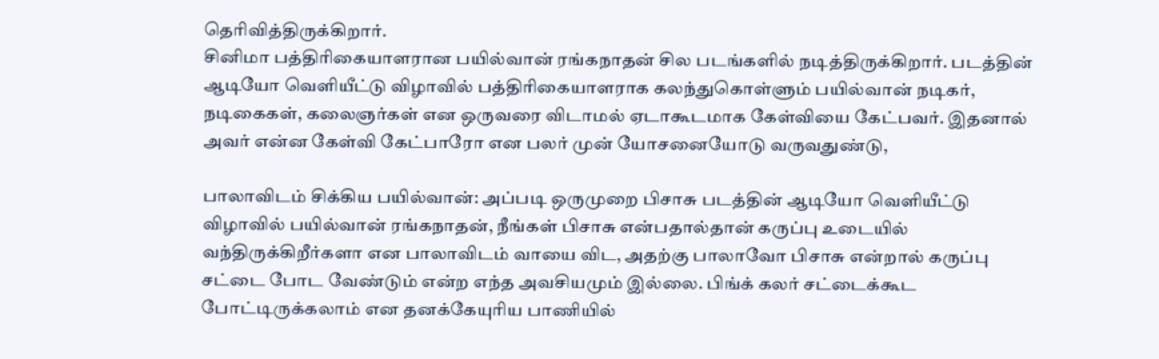தெரிவித்திருக்கிறார்.
சினிமா பத்திரிகையாளரான பயில்வான் ரங்கநாதன் சில படங்களில் நடித்திருக்கிறார். படத்தின் ஆடியோ வெளியீட்டு விழாவில் பத்திரிகையாளராக கலந்துகொள்ளும் பயில்வான் நடிகர், நடிகைகள், கலைஞர்கள் என ஒருவரை விடாமல் ஏடாகூடமாக கேள்வியை கேட்பவர். இதனால் அவர் என்ன கேள்வி கேட்பாரோ என பலர் முன் யோசனையோடு வருவதுண்டு,

பாலாவிடம் சிக்கிய பயில்வான்: அப்படி ஒருமுறை பிசாசு படத்தின் ஆடியோ வெளியீட்டு விழாவில் பயில்வான் ரங்கநாதன், நீங்கள் பிசாசு என்பதால்தான் கருப்பு உடையில் வந்திருக்கிறீர்களா என பாலாவிடம் வாயை விட, அதற்கு பாலாவோ பிசாசு என்றால் கருப்பு சட்டை போட வேண்டும் என்ற எந்த அவசியமும் இல்லை. பிங்க் கலர் சட்டைக்கூட போட்டிருக்கலாம் என தனக்கேயுரிய பாணியில்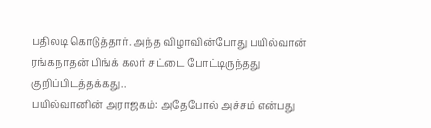பதிலடி கொடுத்தார். அந்த விழாவின்போது பயில்வான் ரங்கநாதன் பிங்க் கலர் சட்டை போட்டிருந்தது குறிப்பிடத்தக்கது..
பயில்வானின் அராஜகம்: அதேபோல் அச்சம் என்பது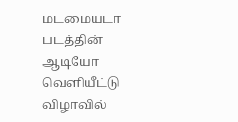மடமையடா படத்தின் ஆடியோ வெளியீட்டு விழாவில்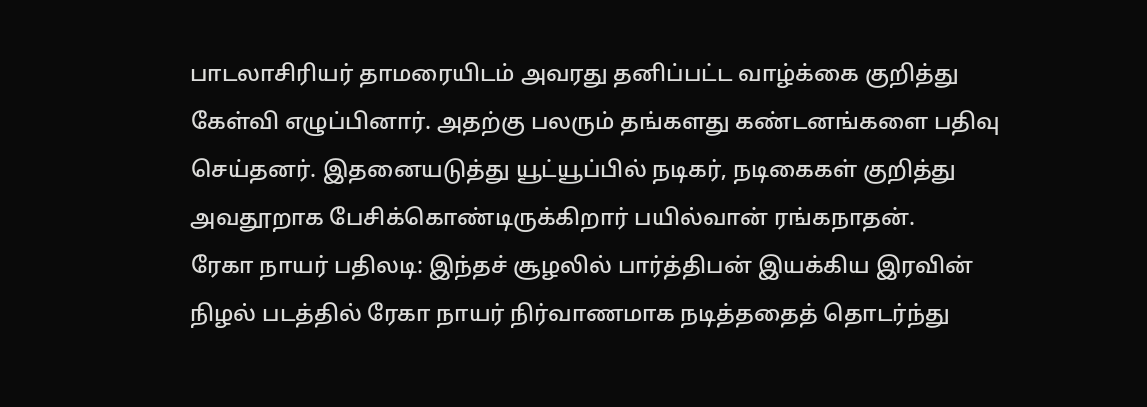பாடலாசிரியர் தாமரையிடம் அவரது தனிப்பட்ட வாழ்க்கை குறித்து கேள்வி எழுப்பினார். அதற்கு பலரும் தங்களது கண்டனங்களை பதிவு செய்தனர். இதனையடுத்து யூட்யூப்பில் நடிகர், நடிகைகள் குறித்து அவதூறாக பேசிக்கொண்டிருக்கிறார் பயில்வான் ரங்கநாதன்.
ரேகா நாயர் பதிலடி: இந்தச் சூழலில் பார்த்திபன் இயக்கிய இரவின் நிழல் படத்தில் ரேகா நாயர் நிர்வாணமாக நடித்ததைத் தொடர்ந்து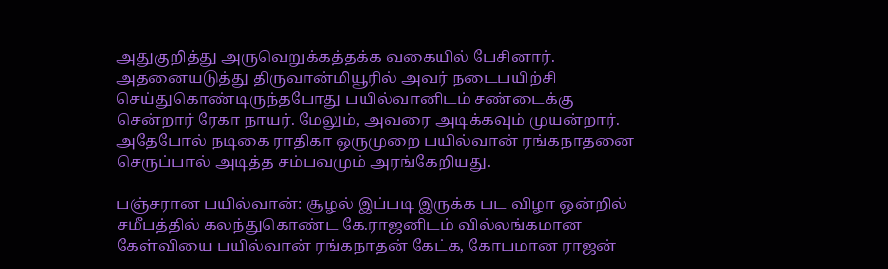அதுகுறித்து அருவெறுக்கத்தக்க வகையில் பேசினார். அதனையடுத்து திருவான்மியூரில் அவர் நடைபயிற்சி செய்துகொண்டிருந்தபோது பயில்வானிடம் சண்டைக்கு சென்றார் ரேகா நாயர். மேலும், அவரை அடிக்கவும் முயன்றார். அதேபோல் நடிகை ராதிகா ஒருமுறை பயில்வான் ரங்கநாதனை செருப்பால் அடித்த சம்பவமும் அரங்கேறியது.

பஞ்சரான பயில்வான்: சூழல் இப்படி இருக்க பட விழா ஒன்றில் சமீபத்தில் கலந்துகொண்ட கே.ராஜனிடம் வில்லங்கமான கேள்வியை பயில்வான் ரங்கநாதன் கேட்க, கோபமான ராஜன்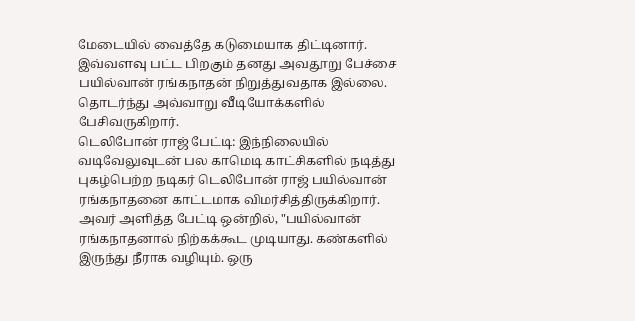மேடையில் வைத்தே கடுமையாக திட்டினார். இவ்வளவு பட்ட பிறகும் தனது அவதூறு பேச்சை பயில்வான் ரங்கநாதன் நிறுத்துவதாக இல்லை. தொடர்ந்து அவ்வாறு வீடியோக்களில் பேசிவருகிறார்.
டெலிபோன் ராஜ் பேட்டி: இந்நிலையில் வடிவேலுவுடன் பல காமெடி காட்சிகளில் நடித்து புகழ்பெற்ற நடிகர் டெலிபோன் ராஜ் பயில்வான் ரங்கநாதனை காட்டமாக விமர்சித்திருக்கிறார். அவர் அளித்த பேட்டி ஒன்றில், "பயில்வான் ரங்கநாதனால் நிற்கக்கூட முடியாது. கண்களில் இருந்து நீராக வழியும். ஒரு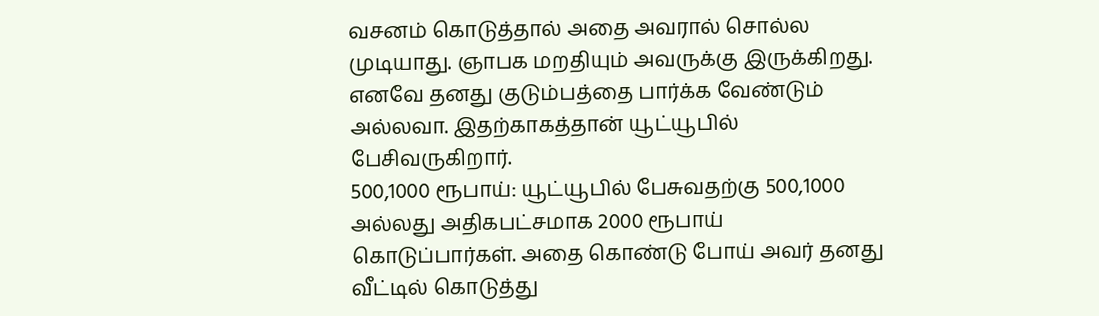வசனம் கொடுத்தால் அதை அவரால் சொல்ல முடியாது. ஞாபக மறதியும் அவருக்கு இருக்கிறது. எனவே தனது குடும்பத்தை பார்க்க வேண்டும் அல்லவா. இதற்காகத்தான் யூட்யூபில் பேசிவருகிறார்.
500,1000 ரூபாய்: யூட்யூபில் பேசுவதற்கு 500,1000 அல்லது அதிகபட்சமாக 2000 ரூபாய் கொடுப்பார்கள். அதை கொண்டு போய் அவர் தனது வீட்டில் கொடுத்து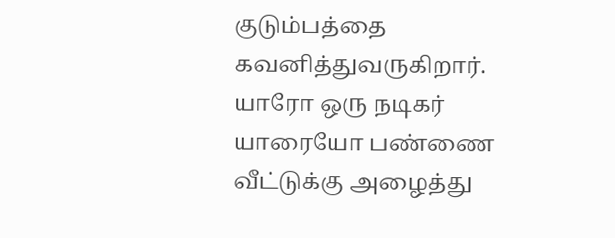குடும்பத்தை கவனித்துவருகிறார். யாரோ ஒரு நடிகர் யாரையோ பண்ணை வீட்டுக்கு அழைத்து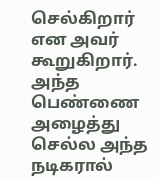செல்கிறார் என அவர் கூறுகிறார். அந்த பெண்ணை அழைத்து செல்ல அந்த நடிகரால்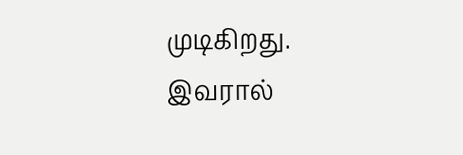முடிகிறது. இவரால்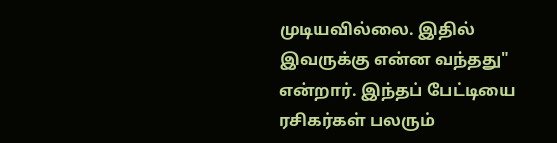முடியவில்லை. இதில் இவருக்கு என்ன வந்தது" என்றார். இந்தப் பேட்டியை ரசிகர்கள் பலரும்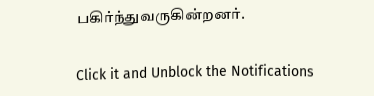பகிர்ந்துவருகின்றனர்.


Click it and Unblock the Notifications